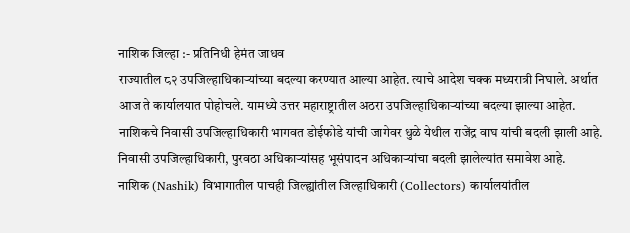नाशिक जिल्हा :- प्रतिनिधी हेमंत जाधव
राज्यातील ८२ उपजिल्हाधिकाऱ्यांच्या बदल्या करण्यात आल्या आहेत. त्याचे आदेश चक्क मध्यरात्री निघाले. अर्थात आज ते कार्यालयात पोहोचले. यामध्ये उत्तर महाराष्ट्रातील अठरा उपजिल्हाधिकाऱ्यांच्या बदल्या झाल्या आहेत. नाशिकचे निवासी उपजिल्हाधिकारी भागवत डोईफोडे यांची जागेवर धुळे येथील राजेंद्र वाघ यांची बदली झाली आहे. निवासी उपजिल्हाधिकारी, पुरवठा अधिकाऱ्यांसह भूसंपादन अधिकाऱ्यांचा बदली झालेल्यांत समावेश आहे.
नाशिक (Nashik) विभागातील पाचही जिल्ह्यांतील जिल्हाधिकारी (Collectors) कार्यालयांतील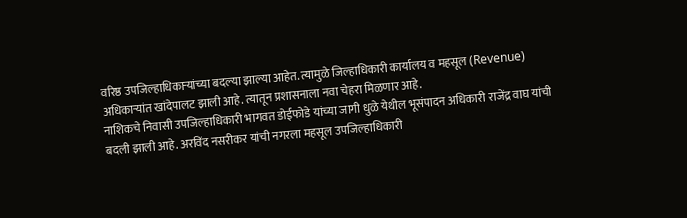वरिष्ठ उपजिल्हाधिकाऱ्यांच्या बदल्या झाल्या आहेत. त्यामुळे जिल्हाधिकारी कार्यालय व महसूल (Revenue) अधिकाऱ्यांत खांदेपालट झाली आहे. त्यातून प्रशासनाला नवा चेहरा मिळणार आहे.
नाशिकचे निवासी उपजिल्हाधिकारी भागवत डोईफोडे यांच्या जागी धुळे येथील भूसंपादन अधिकारी राजेंद्र वाघ यांची बदली झाली आहे. अरविंद नसरीकर यांची नगरला महसूल उपजिल्हाधिकारी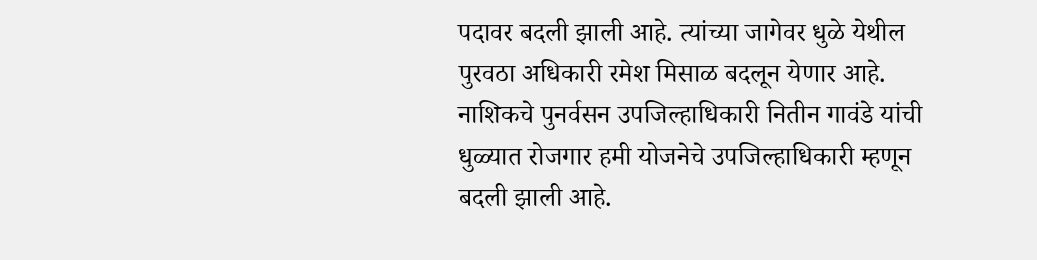पदावर बदली झाली आहे. त्यांच्या जागेवर धुळे येथील पुरवठा अधिकारी रमेश मिसाळ बदलून येणार आहे.
नाशिकचे पुनर्वसन उपजिल्हाधिकारी नितीन गावंडे यांची धुळ्यात रोजगार हमी योजनेचे उपजिल्हाधिकारी म्हणून बदली झाली आहे.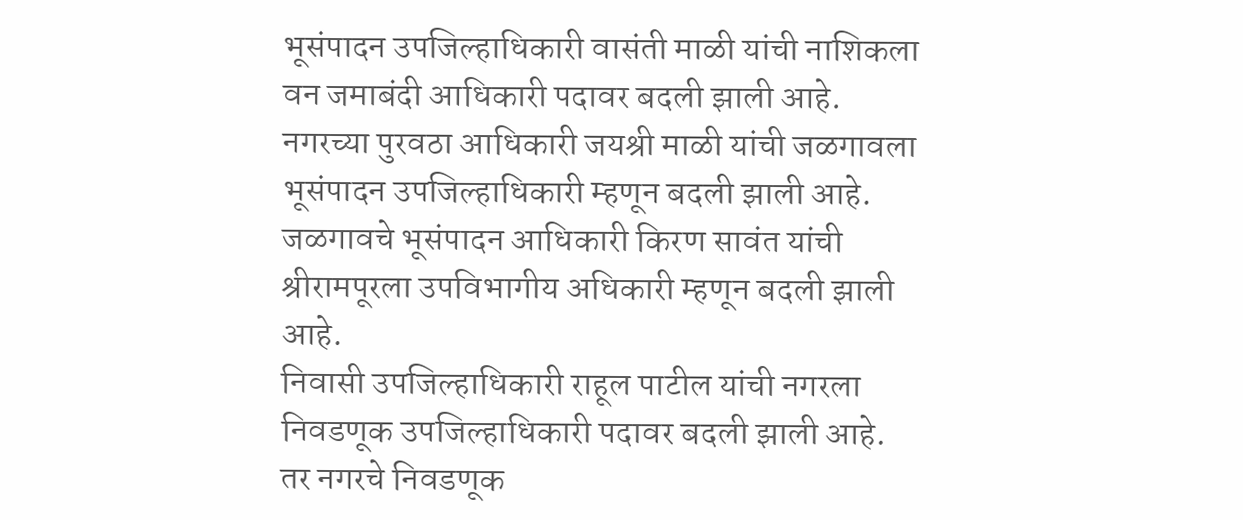भूसंपादन उपजिल्हाधिकारी वासंती माळी यांची नाशिकला वन जमाबंदी आधिकारी पदावर बदली झाली आहे. नगरच्या पुरवठा आधिकारी जयश्री माळी यांची जळगावला भूसंपादन उपजिल्हाधिकारी म्हणून बदली झाली आहे. जळगावचे भूसंपादन आधिकारी किरण सावंत यांची श्रीरामपूरला उपविभागीय अधिकारी म्हणून बदली झाली आहे.
निवासी उपजिल्हाधिकारी राहूल पाटील यांची नगरला निवडणूक उपजिल्हाधिकारी पदावर बदली झाली आहे. तर नगरचे निवडणूक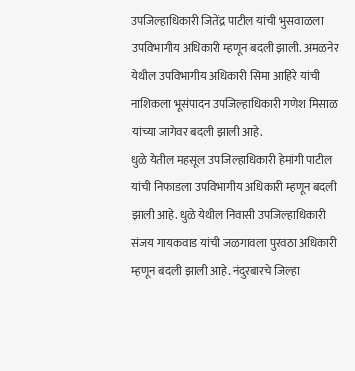उपजिल्हाधिकारी जितेंद्र पाटील यांची भुसवाळला उपविभागीय अधिकारी म्हणून बदली झाली. अमळनेर येथील उपविभागीय अधिकारी सिमा आहिरे यांची नाशिकला भूसंपादन उपजिल्हाधिकारी गणेश मिसाळ यांच्या जागेवर बदली झाली आहे.
धुळे येतील महसूल उपजिल्हाधिकारी हेमांगी पाटील यांची निफाडला उपविभागीय अधिकारी म्हणून बदली झाली आहे. धुळे येथील निवासी उपजिल्हाधिकारी संजय गायकवाड यांची जळगावला पुरवठा अधिकारी म्हणून बदली झाली आहे. नंदुरबारचे जिल्हा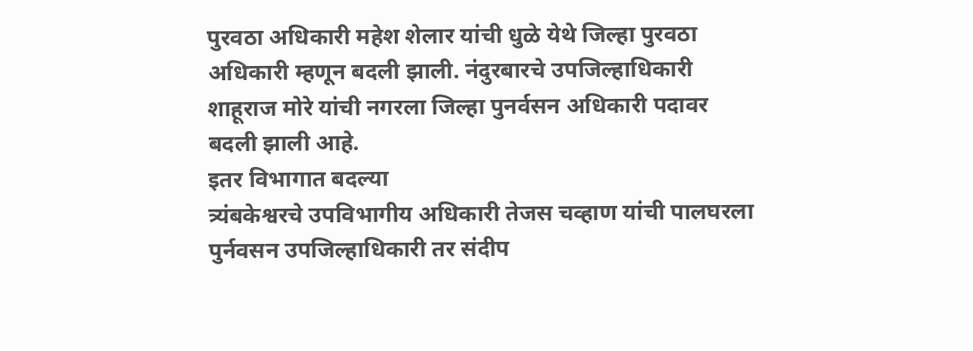पुरवठा अधिकारी महेश शेलार यांची धुळे येथे जिल्हा पुरवठा अधिकारी म्हणून बदली झाली. नंदुरबारचे उपजिल्हाधिकारी शाहूराज मोरे यांची नगरला जिल्हा पुनर्वसन अधिकारी पदावर बदली झाली आहे.
इतर विभागात बदल्या
त्र्यंबकेश्वरचे उपविभागीय अधिकारी तेजस चव्हाण यांची पालघरला पुर्नवसन उपजिल्हाधिकारी तर संदीप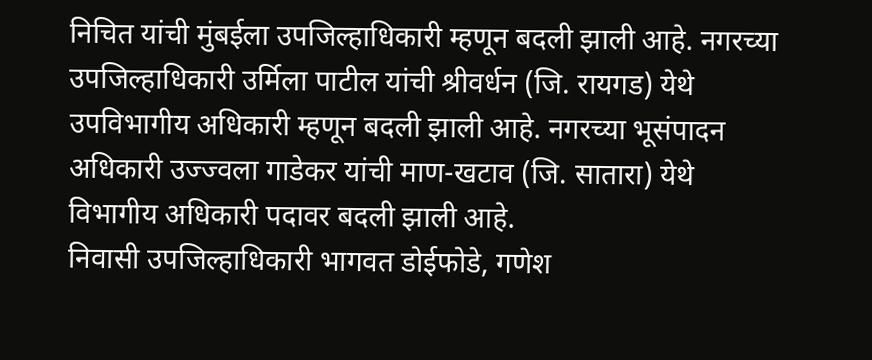निचित यांची मुंबईला उपजिल्हाधिकारी म्हणून बदली झाली आहे. नगरच्या उपजिल्हाधिकारी उर्मिला पाटील यांची श्रीवर्धन (जि. रायगड) येथे उपविभागीय अधिकारी म्हणून बदली झाली आहे. नगरच्या भूसंपादन अधिकारी उज्ज्वला गाडेकर यांची माण-खटाव (जि. सातारा) येथे विभागीय अधिकारी पदावर बदली झाली आहे.
निवासी उपजिल्हाधिकारी भागवत डोईफोडे, गणेश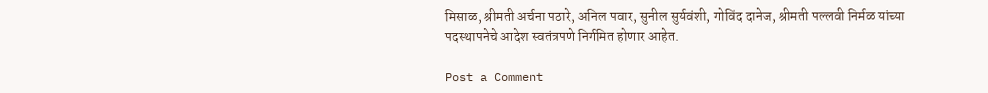मिसाळ, श्रीमती अर्चना पठारे, अनिल पवार, सुनील सुर्यवंशी, गोविंद दानेज, श्रीमती पल्लवी निर्मळ यांच्या पदस्थापनेचे आदेश स्वतंत्रपणे निर्गमित होणार आहेत.

Post a Comment